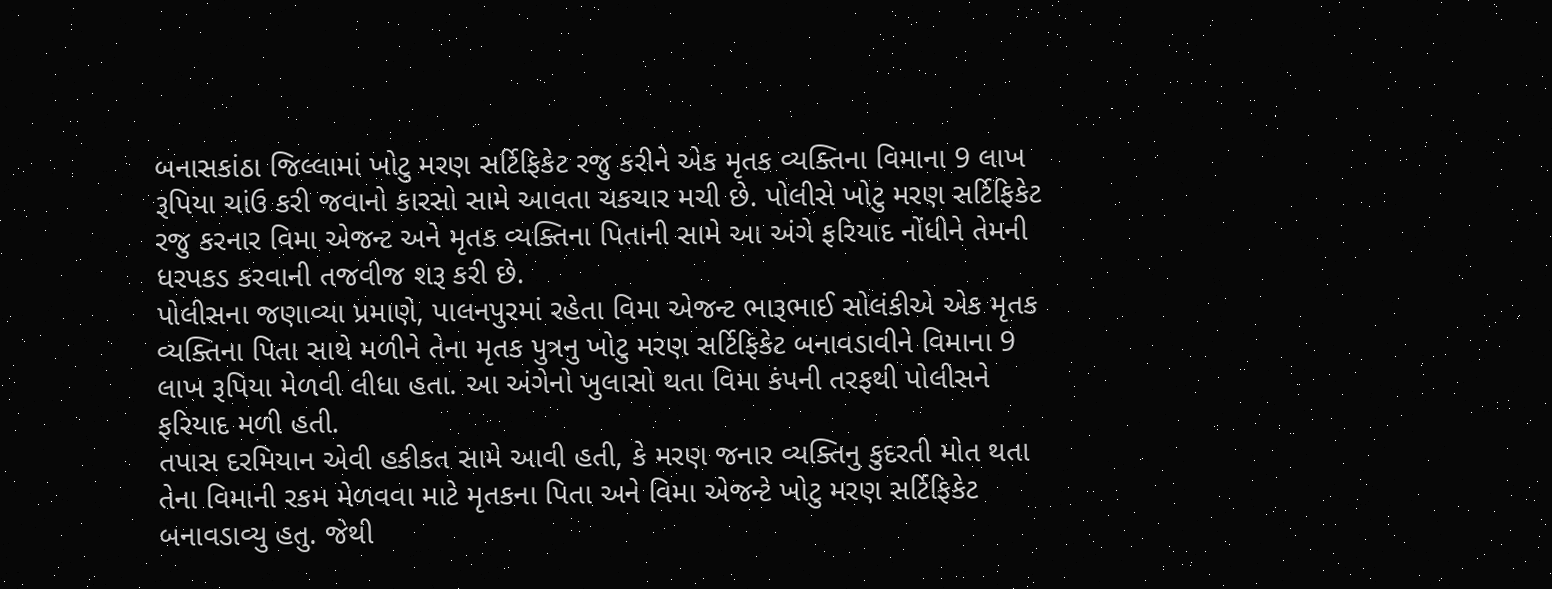બનાસકાંઠા જિલ્લામાં ખોટુ મરણ સર્ટિફિકેટ રજુ કરીને એક મૃતક વ્યક્તિના વિમાના 9 લાખ રૂપિયા ચાંઉ કરી જવાનો કારસો સામે આવતા ચકચાર મચી છે. પોલીસે ખોટુ મરણ સર્ટિફિકેટ રજુ કરનાર વિમા એજન્ટ અને મૃતક વ્યક્તિના પિતાની સામે આ અંગે ફરિયાદ નોંધીને તેમની ધરપકડ કરવાની તજવીજ શરૂ કરી છે.
પોલીસના જણાવ્યા પ્રમાણે, પાલનપુરમાં રહેતા વિમા એજન્ટ ભારૂભાઈ સોલંકીએ એક મૃતક વ્યક્તિના પિતા સાથે મળીને તેના મૃતક પુત્રનુ ખોટુ મરણ સર્ટિફિકેટ બનાવડાવીને વિમાના 9 લાખ રૂપિયા મેળવી લીધા હતા. આ અંગેનો ખુલાસો થતા વિમા કંપની તરફથી પોલીસને ફરિયાદ મળી હતી.
તપાસ દરમિયાન એવી હકીકત સામે આવી હતી, કે મરણ જનાર વ્યક્તિનુ કુદરતી મોત થતા તેના વિમાની રકમ મેળવવા માટે મૃતકના પિતા અને વિમા એજન્ટે ખોટુ મરણ સર્ટિફિકેટ બનાવડાવ્યુ હતુ. જેથી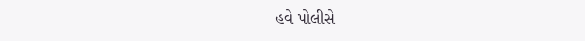હવે પોલીસે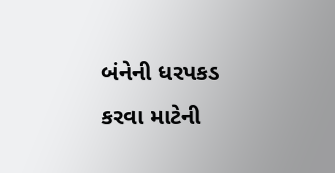બંનેની ધરપકડ કરવા માટેની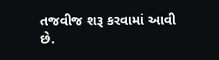તજવીજ શરૂ કરવામાં આવી છે.